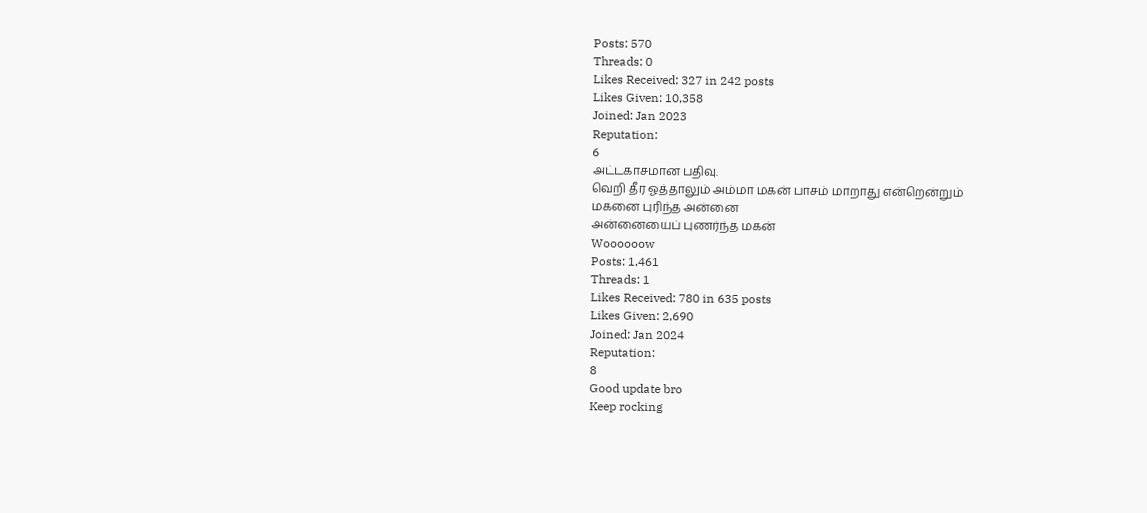Posts: 570
Threads: 0
Likes Received: 327 in 242 posts
Likes Given: 10,358
Joined: Jan 2023
Reputation:
6
அட்டகாசமான பதிவு.
வெறி தீர ஓத்தாலும் அம்மா மகன் பாசம் மாறாது என்றென்றும்
மகனை புரிந்த அன்னை
அன்னையைப் புணர்ந்த மகன்
Woooooow
Posts: 1,461
Threads: 1
Likes Received: 780 in 635 posts
Likes Given: 2,690
Joined: Jan 2024
Reputation:
8
Good update bro
Keep rocking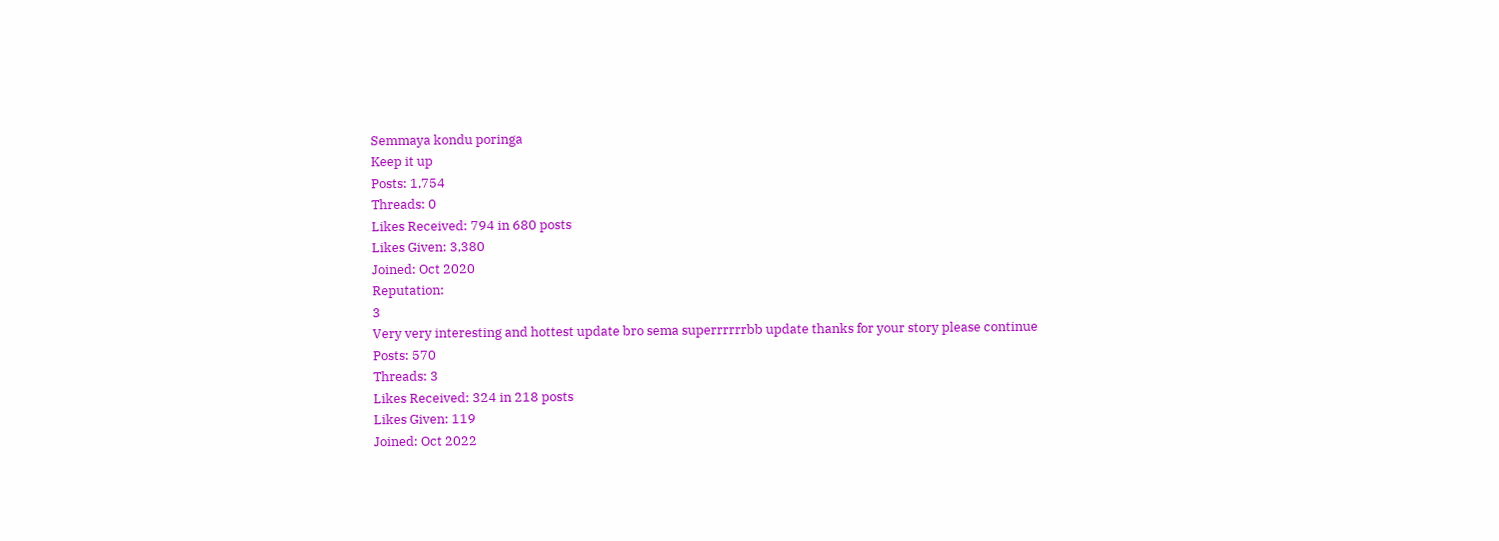Semmaya kondu poringa
Keep it up
Posts: 1,754
Threads: 0
Likes Received: 794 in 680 posts
Likes Given: 3,380
Joined: Oct 2020
Reputation:
3
Very very interesting and hottest update bro sema superrrrrrbb update thanks for your story please continue
Posts: 570
Threads: 3
Likes Received: 324 in 218 posts
Likes Given: 119
Joined: Oct 2022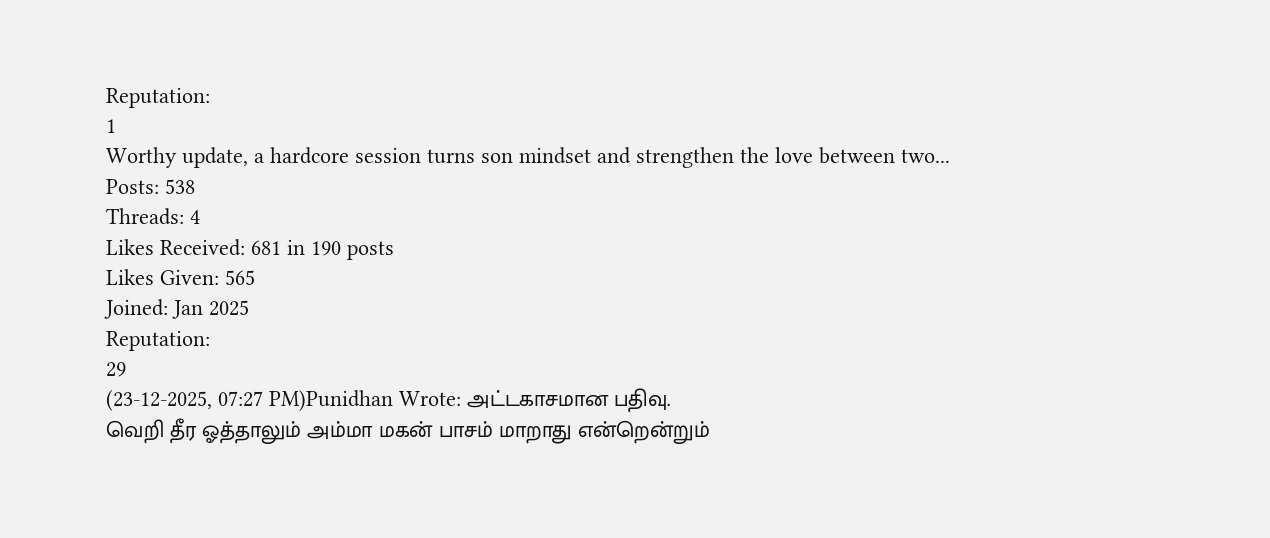Reputation:
1
Worthy update, a hardcore session turns son mindset and strengthen the love between two...
Posts: 538
Threads: 4
Likes Received: 681 in 190 posts
Likes Given: 565
Joined: Jan 2025
Reputation:
29
(23-12-2025, 07:27 PM)Punidhan Wrote: அட்டகாசமான பதிவு.
வெறி தீர ஓத்தாலும் அம்மா மகன் பாசம் மாறாது என்றென்றும்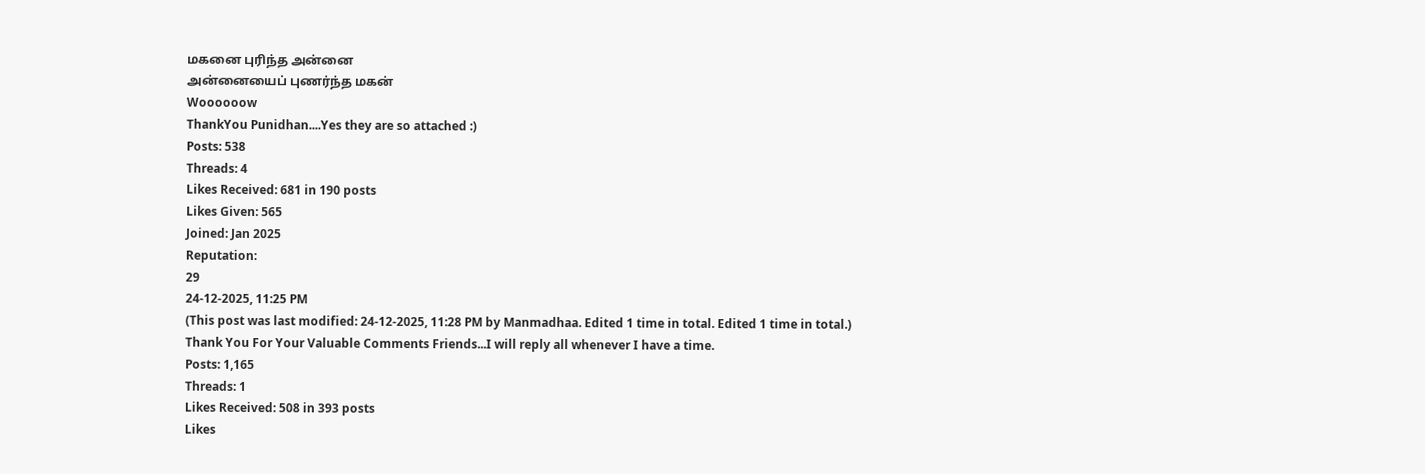மகனை புரிந்த அன்னை
அன்னையைப் புணர்ந்த மகன்
Woooooow
ThankYou Punidhan....Yes they are so attached :)
Posts: 538
Threads: 4
Likes Received: 681 in 190 posts
Likes Given: 565
Joined: Jan 2025
Reputation:
29
24-12-2025, 11:25 PM
(This post was last modified: 24-12-2025, 11:28 PM by Manmadhaa. Edited 1 time in total. Edited 1 time in total.)
Thank You For Your Valuable Comments Friends...I will reply all whenever I have a time.
Posts: 1,165
Threads: 1
Likes Received: 508 in 393 posts
Likes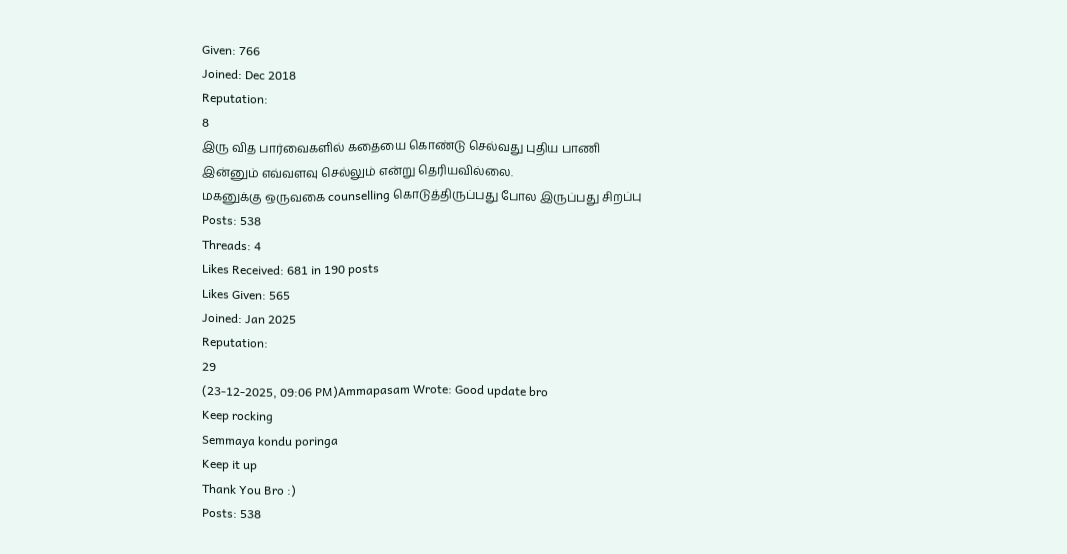Given: 766
Joined: Dec 2018
Reputation:
8
இரு வித பார்வைகளில் கதையை கொண்டு செல்வது புதிய பாணி
இன்னும் எவ்வளவு செல்லும் என்று தெரியவில்லை.
மகனுக்கு ஒருவகை counselling கொடுத்திருப்பது போல இருப்பது சிறப்பு
Posts: 538
Threads: 4
Likes Received: 681 in 190 posts
Likes Given: 565
Joined: Jan 2025
Reputation:
29
(23-12-2025, 09:06 PM)Ammapasam Wrote: Good update bro
Keep rocking
Semmaya kondu poringa
Keep it up
Thank You Bro :)
Posts: 538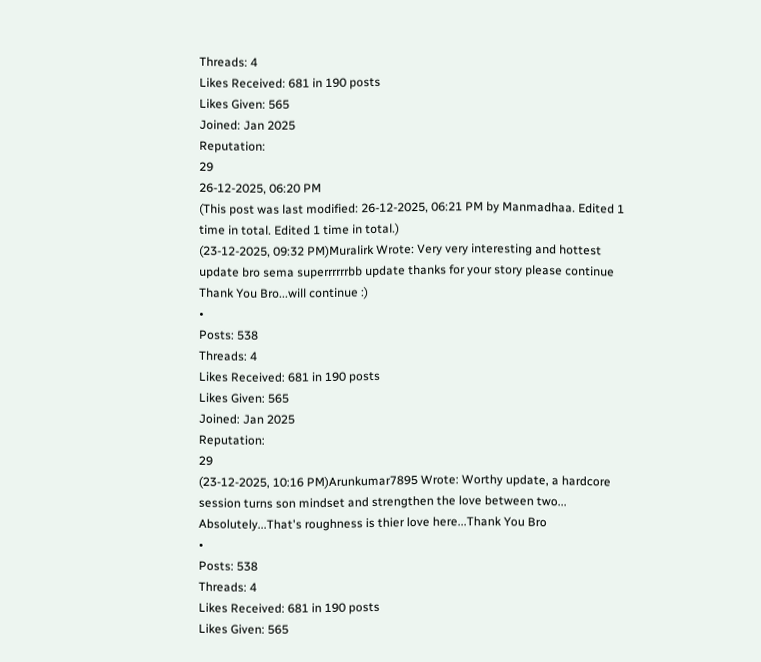Threads: 4
Likes Received: 681 in 190 posts
Likes Given: 565
Joined: Jan 2025
Reputation:
29
26-12-2025, 06:20 PM
(This post was last modified: 26-12-2025, 06:21 PM by Manmadhaa. Edited 1 time in total. Edited 1 time in total.)
(23-12-2025, 09:32 PM)Muralirk Wrote: Very very interesting and hottest update bro sema superrrrrrbb update thanks for your story please continue
Thank You Bro...will continue :)
•
Posts: 538
Threads: 4
Likes Received: 681 in 190 posts
Likes Given: 565
Joined: Jan 2025
Reputation:
29
(23-12-2025, 10:16 PM)Arunkumar7895 Wrote: Worthy update, a hardcore session turns son mindset and strengthen the love between two...
Absolutely...That's roughness is thier love here...Thank You Bro
•
Posts: 538
Threads: 4
Likes Received: 681 in 190 posts
Likes Given: 565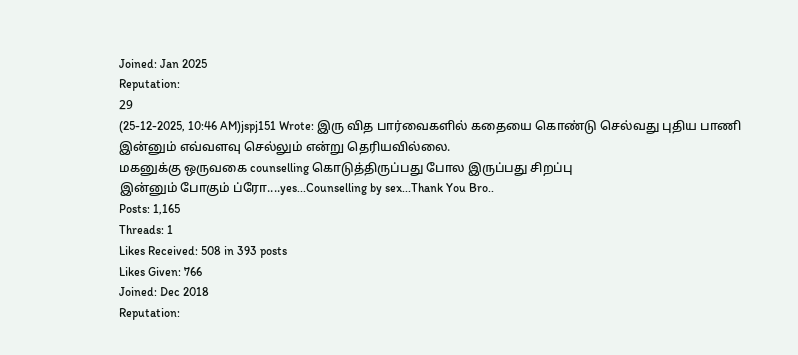Joined: Jan 2025
Reputation:
29
(25-12-2025, 10:46 AM)jspj151 Wrote: இரு வித பார்வைகளில் கதையை கொண்டு செல்வது புதிய பாணி
இன்னும் எவ்வளவு செல்லும் என்று தெரியவில்லை.
மகனுக்கு ஒருவகை counselling கொடுத்திருப்பது போல இருப்பது சிறப்பு
இன்னும் போகும் ப்ரோ....yes...Counselling by sex...Thank You Bro..
Posts: 1,165
Threads: 1
Likes Received: 508 in 393 posts
Likes Given: 766
Joined: Dec 2018
Reputation: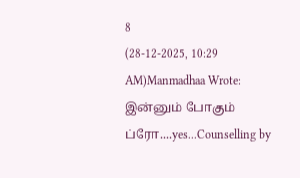8
(28-12-2025, 10:29 AM)Manmadhaa Wrote: இன்னும் போகும் ப்ரோ....yes...Counselling by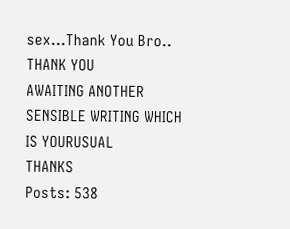sex...Thank You Bro..
THANK YOU
AWAITING ANOTHER SENSIBLE WRITING WHICH IS YOURUSUAL
THANKS
Posts: 538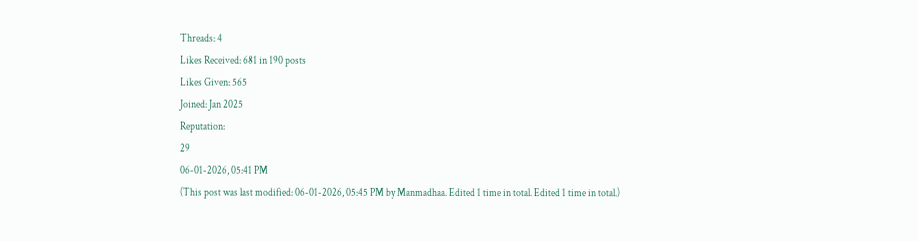Threads: 4
Likes Received: 681 in 190 posts
Likes Given: 565
Joined: Jan 2025
Reputation:
29
06-01-2026, 05:41 PM
(This post was last modified: 06-01-2026, 05:45 PM by Manmadhaa. Edited 1 time in total. Edited 1 time in total.)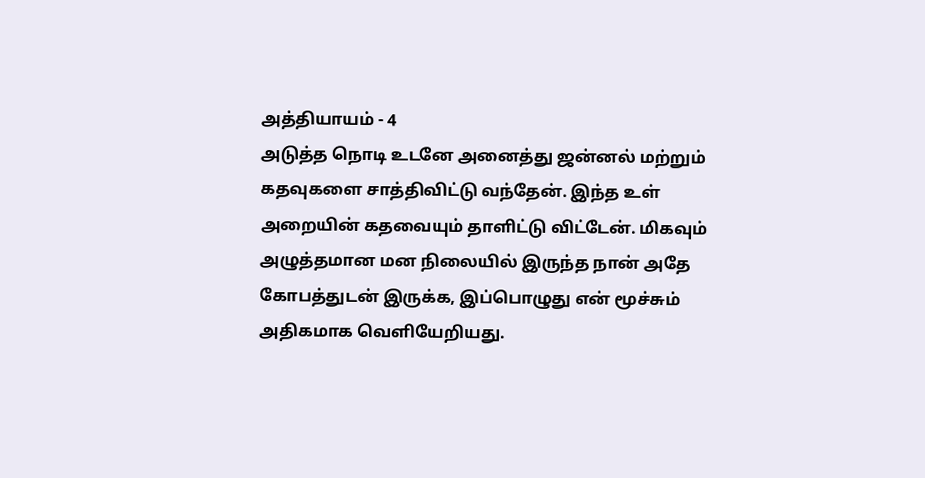அத்தியாயம் - 4
அடுத்த நொடி உடனே அனைத்து ஜன்னல் மற்றும் கதவுகளை சாத்திவிட்டு வந்தேன். இந்த உள் அறையின் கதவையும் தாளிட்டு விட்டேன். மிகவும் அழுத்தமான மன நிலையில் இருந்த நான் அதே கோபத்துடன் இருக்க, இப்பொழுது என் மூச்சும் அதிகமாக வெளியேறியது.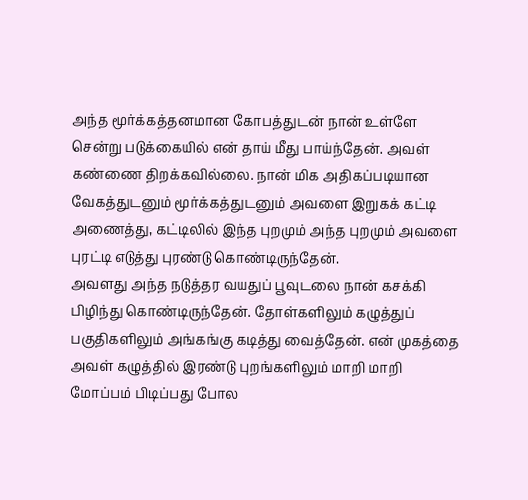அந்த மூர்க்கத்தனமான கோபத்துடன் நான் உள்ளே சென்று படுக்கையில் என் தாய் மீது பாய்ந்தேன். அவள் கண்ணை திறக்கவில்லை. நான் மிக அதிகப்படியான வேகத்துடனும் மூர்க்கத்துடனும் அவளை இறுகக் கட்டி அணைத்து, கட்டிலில் இந்த புறமும் அந்த புறமும் அவளை புரட்டி எடுத்து புரண்டு கொண்டிருந்தேன்.
அவளது அந்த நடுத்தர வயதுப் பூவுடலை நான் கசக்கி பிழிந்து கொண்டிருந்தேன். தோள்களிலும் கழுத்துப் பகுதிகளிலும் அங்கங்கு கடித்து வைத்தேன். என் முகத்தை அவள் கழுத்தில் இரண்டு புறங்களிலும் மாறி மாறி மோப்பம் பிடிப்பது போல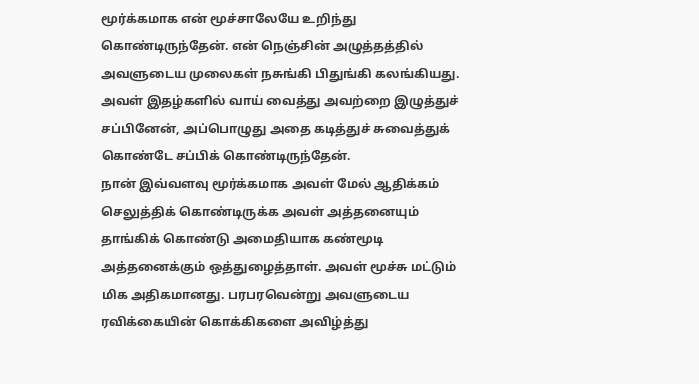மூர்க்கமாக என் மூச்சாலேயே உறிந்து கொண்டிருந்தேன். என் நெஞ்சின் அழுத்தத்தில் அவளுடைய முலைகள் நசுங்கி பிதுங்கி கலங்கியது. அவள் இதழ்களில் வாய் வைத்து அவற்றை இழுத்துச் சப்பினேன், அப்பொழுது அதை கடித்துச் சுவைத்துக் கொண்டே சப்பிக் கொண்டிருந்தேன்.
நான் இவ்வளவு மூர்க்கமாக அவள் மேல் ஆதிக்கம் செலுத்திக் கொண்டிருக்க அவள் அத்தனையும் தாங்கிக் கொண்டு அமைதியாக கண்மூடி அத்தனைக்கும் ஒத்துழைத்தாள். அவள் மூச்சு மட்டும் மிக அதிகமானது. பரபரவென்று அவளுடைய ரவிக்கையின் கொக்கிகளை அவிழ்த்து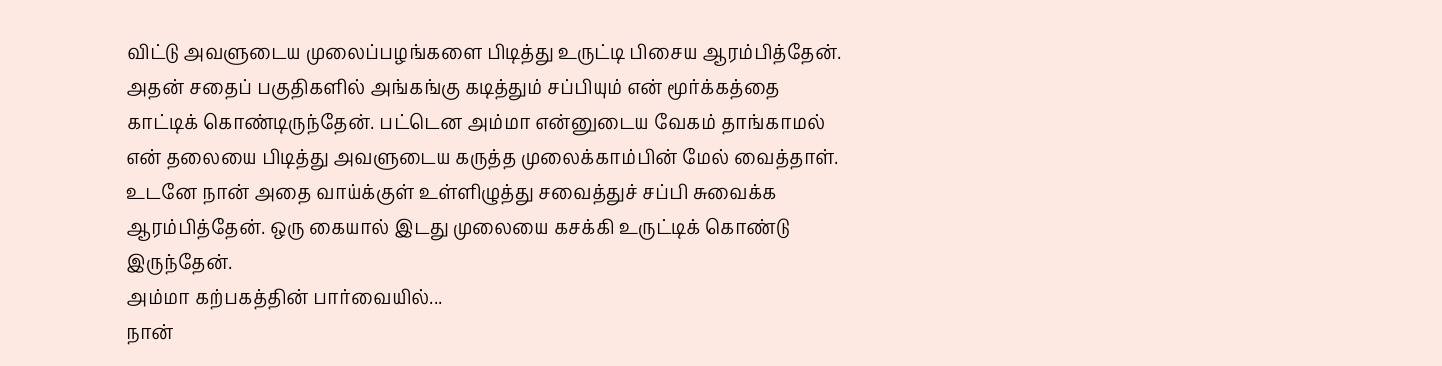விட்டு அவளுடைய முலைப்பழங்களை பிடித்து உருட்டி பிசைய ஆரம்பித்தேன். அதன் சதைப் பகுதிகளில் அங்கங்கு கடித்தும் சப்பியும் என் மூர்க்கத்தை காட்டிக் கொண்டிருந்தேன். பட்டென அம்மா என்னுடைய வேகம் தாங்காமல் என் தலையை பிடித்து அவளுடைய கருத்த முலைக்காம்பின் மேல் வைத்தாள். உடனே நான் அதை வாய்க்குள் உள்ளிழுத்து சவைத்துச் சப்பி சுவைக்க ஆரம்பித்தேன். ஒரு கையால் இடது முலையை கசக்கி உருட்டிக் கொண்டு இருந்தேன்.
அம்மா கற்பகத்தின் பார்வையில்...
நான்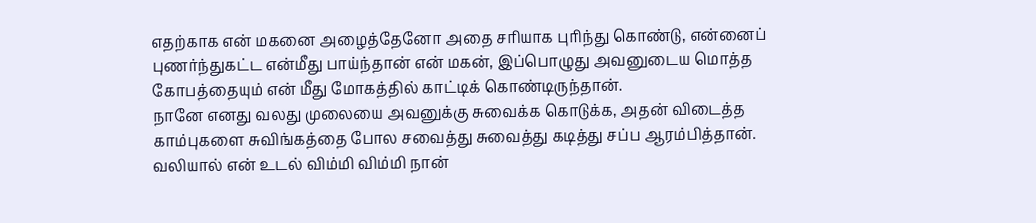எதற்காக என் மகனை அழைத்தேனோ அதை சரியாக புரிந்து கொண்டு, என்னைப் புணர்ந்துகட்ட என்மீது பாய்ந்தான் என் மகன், இப்பொழுது அவனுடைய மொத்த கோபத்தையும் என் மீது மோகத்தில் காட்டிக் கொண்டிருந்தான்.
நானே எனது வலது முலையை அவனுக்கு சுவைக்க கொடுக்க, அதன் விடைத்த காம்புகளை சுவிங்கத்தை போல சவைத்து சுவைத்து கடித்து சப்ப ஆரம்பித்தான். வலியால் என் உடல் விம்மி விம்மி நான்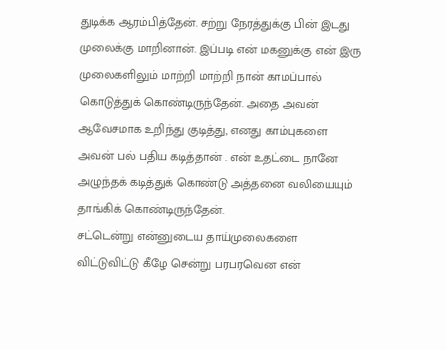துடிக்க ஆரம்பித்தேன். சற்று நேரத்துக்கு பின் இடது முலைக்கு மாறினான். இப்படி என் மகனுக்கு என் இரு முலைகளிலும் மாற்றி மாற்றி நான் காமப்பால் கொடுத்துக் கொண்டிருந்தேன். அதை அவன் ஆவேசமாக உறிந்து குடித்து, எனது காம்புகளை அவன் பல் பதிய கடித்தான் . என் உதட்டை நானே அழுந்தக் கடித்துக் கொண்டு அத்தனை வலியையும் தாங்கிக் கொண்டிருந்தேன்.
சட்டென்று என்னுடைய தாய்முலைகளை விட்டுவிட்டு கீழே சென்று பரபரவென என்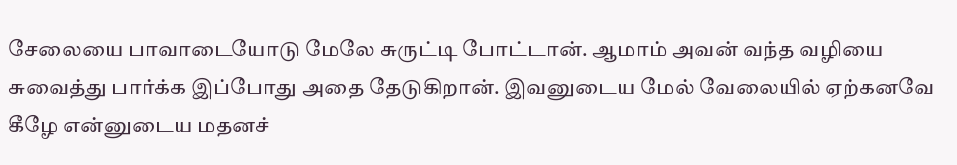சேலையை பாவாடையோடு மேலே சுருட்டி போட்டான். ஆமாம் அவன் வந்த வழியை சுவைத்து பார்க்க இப்போது அதை தேடுகிறான். இவனுடைய மேல் வேலையில் ஏற்கனவே கீழே என்னுடைய மதனச்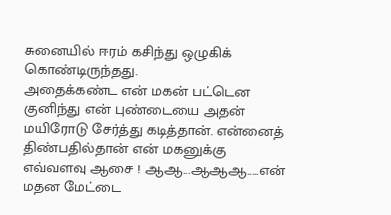சுனையில் ஈரம் கசிந்து ஒழுகிக் கொண்டிருந்தது.
அதைக்கண்ட என் மகன் பட்டென குனிந்து என் புண்டையை அதன் மயிரோடு சேர்த்து கடித்தான். என்னைத் திண்பதில்தான் என் மகனுக்கு எவ்வளவு ஆசை ! ஆஆ...ஆஆஆ.....என் மதன மேட்டை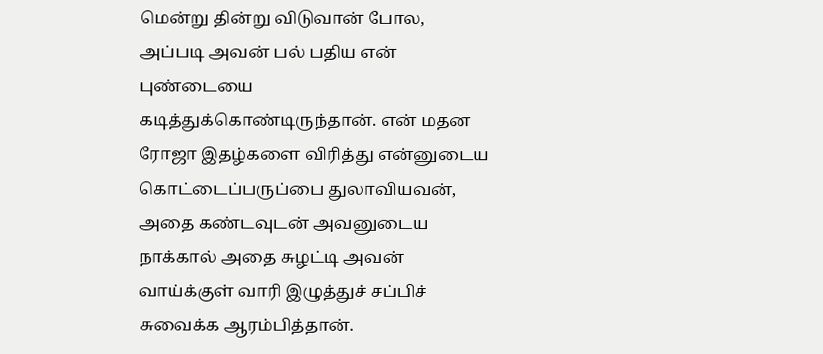மென்று தின்று விடுவான் போல, அப்படி அவன் பல் பதிய என் புண்டையை கடித்துக்கொண்டிருந்தான். என் மதன ரோஜா இதழ்களை விரித்து என்னுடைய கொட்டைப்பருப்பை துலாவியவன், அதை கண்டவுடன் அவனுடைய நாக்கால் அதை சுழட்டி அவன் வாய்க்குள் வாரி இழுத்துச் சப்பிச் சுவைக்க ஆரம்பித்தான்.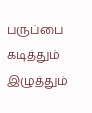பருப்பை கடித்தும் இழுத்தும்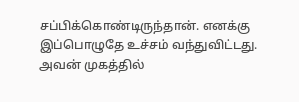சப்பிக்கொண்டிருந்தான். எனக்கு இப்பொழுதே உச்சம் வந்துவிட்டது. அவன் முகத்தில்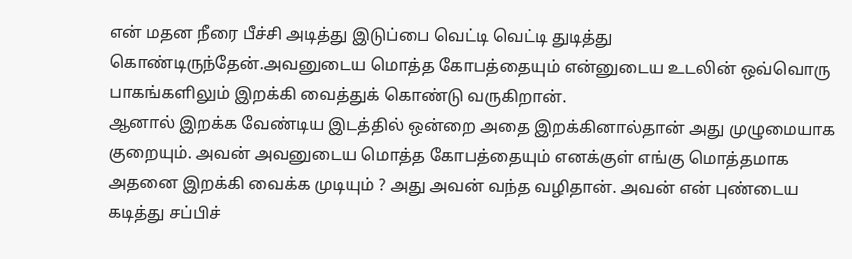என் மதன நீரை பீச்சி அடித்து இடுப்பை வெட்டி வெட்டி துடித்து கொண்டிருந்தேன்.அவனுடைய மொத்த கோபத்தையும் என்னுடைய உடலின் ஒவ்வொரு பாகங்களிலும் இறக்கி வைத்துக் கொண்டு வருகிறான்.
ஆனால் இறக்க வேண்டிய இடத்தில் ஒன்றை அதை இறக்கினால்தான் அது முழுமையாக குறையும். அவன் அவனுடைய மொத்த கோபத்தையும் எனக்குள் எங்கு மொத்தமாக அதனை இறக்கி வைக்க முடியும் ? அது அவன் வந்த வழிதான். அவன் என் புண்டைய கடித்து சப்பிச்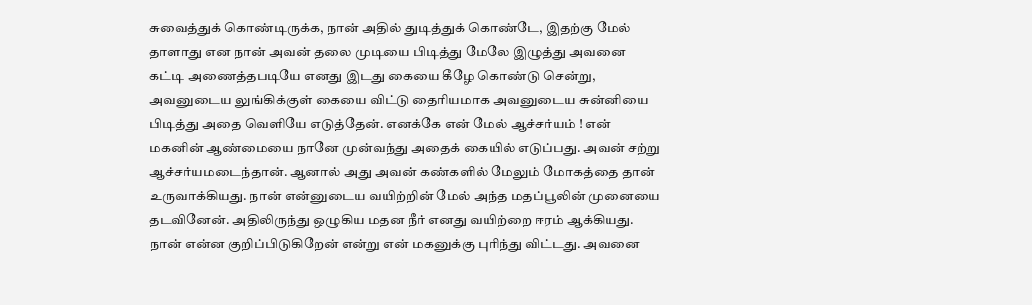சுவைத்துக் கொண்டிருக்க, நான் அதில் துடித்துக் கொண்டே, இதற்கு மேல் தாளாது என நான் அவன் தலை முடியை பிடித்து மேலே இழுத்து அவனை கட்டி அணைத்தபடியே எனது இடது கையை கீழே கொண்டு சென்று, அவனுடைய லுங்கிக்குள் கையை விட்டு தைரியமாக அவனுடைய சுன்னியை பிடித்து அதை வெளியே எடுத்தேன். எனக்கே என் மேல் ஆச்சர்யம் ! என் மகனின் ஆண்மையை நானே முன்வந்து அதைக் கையில் எடுப்பது. அவன் சற்று ஆச்சர்யமடைந்தான். ஆனால் அது அவன் கண்களில் மேலும் மோகத்தை தான் உருவாக்கியது. நான் என்னுடைய வயிற்றின் மேல் அந்த மதப்பூலின் முனையை தடவினேன். அதிலிருந்து ஒழுகிய மதன நீர் எனது வயிற்றை ஈரம் ஆக்கியது.
நான் என்ன குறிப்பிடுகிறேன் என்று என் மகனுக்கு புரிந்து விட்டது. அவனை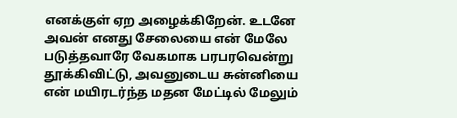எனக்குள் ஏற அழைக்கிறேன். உடனே அவன் எனது சேலையை என் மேலே படுத்தவாரே வேகமாக பரபரவென்று தூக்கிவிட்டு, அவனுடைய சுன்னியை என் மயிரடர்ந்த மதன மேட்டில் மேலும்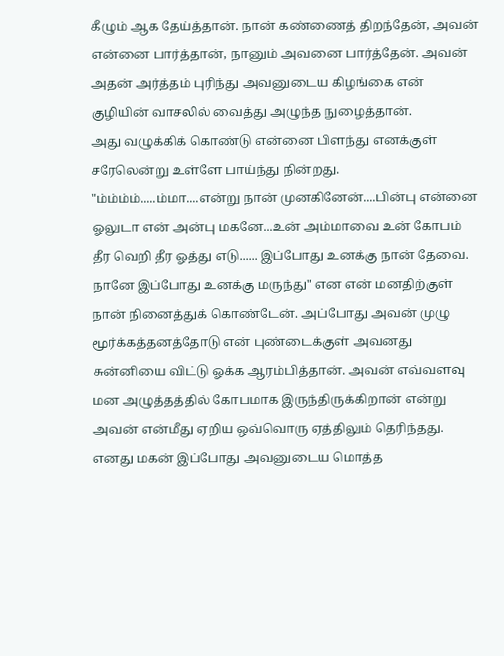கீழும் ஆக தேய்த்தான். நான் கண்ணைத் திறந்தேன், அவன் என்னை பார்த்தான், நானும் அவனை பார்த்தேன். அவன் அதன் அர்த்தம் புரிந்து அவனுடைய கிழங்கை என் குழியின் வாசலில் வைத்து அழுந்த நுழைத்தான்.
அது வழுக்கிக் கொண்டு என்னை பிளந்து எனக்குள் சரேலென்று உள்ளே பாய்ந்து நின்றது.
"ம்ம்ம்ம்.....ம்மா....என்று நான் முனகினேன்....பின்பு என்னை ஓலுடா என் அன்பு மகனே...உன் அம்மாவை உன் கோபம் தீர வெறி தீர ஓத்து எடு...... இப்போது உனக்கு நான் தேவை. நானே இப்போது உனக்கு மருந்து" என என் மனதிற்குள் நான் நினைத்துக் கொண்டேன். அப்போது அவன் முழு மூர்க்கத்தனத்தோடு என் புண்டைக்குள் அவனது சுன்னியை விட்டு ஓக்க ஆரம்பித்தான். அவன் எவ்வளவு மன அழுத்தத்தில் கோபமாக இருந்திருக்கிறான் என்று அவன் என்மீது ஏறிய ஒவ்வொரு ஏத்திலும் தெரிந்தது. எனது மகன் இப்போது அவனுடைய மொத்த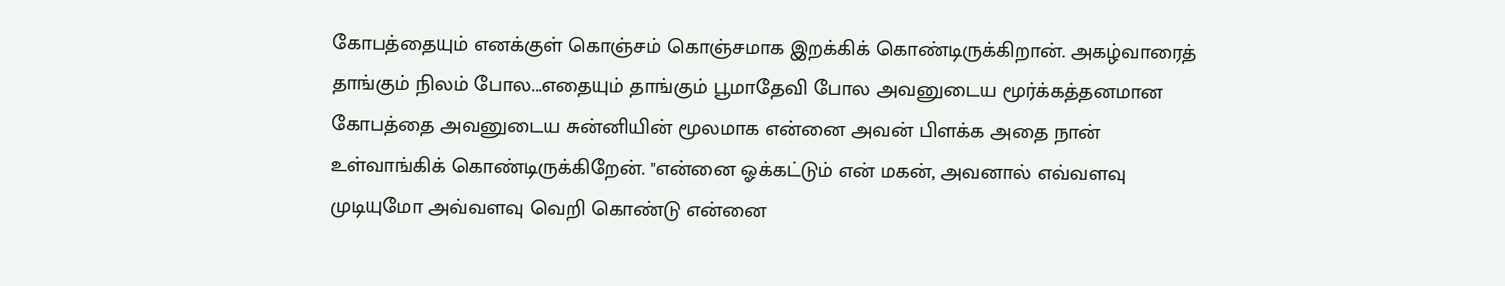கோபத்தையும் எனக்குள் கொஞ்சம் கொஞ்சமாக இறக்கிக் கொண்டிருக்கிறான். அகழ்வாரைத் தாங்கும் நிலம் போல...எதையும் தாங்கும் பூமாதேவி போல அவனுடைய மூர்க்கத்தனமான கோபத்தை அவனுடைய சுன்னியின் மூலமாக என்னை அவன் பிளக்க அதை நான் உள்வாங்கிக் கொண்டிருக்கிறேன். "என்னை ஓக்கட்டும் என் மகன், அவனால் எவ்வளவு முடியுமோ அவ்வளவு வெறி கொண்டு என்னை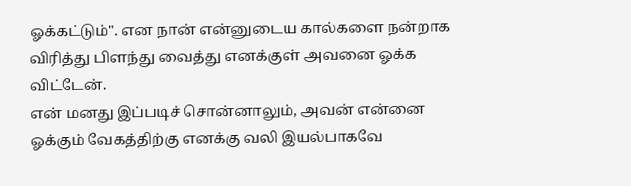ஓக்கட்டும்". என நான் என்னுடைய கால்களை நன்றாக விரித்து பிளந்து வைத்து எனக்குள் அவனை ஓக்க விட்டேன்.
என் மனது இப்படிச் சொன்னாலும், அவன் என்னை ஓக்கும் வேகத்திற்கு எனக்கு வலி இயல்பாகவே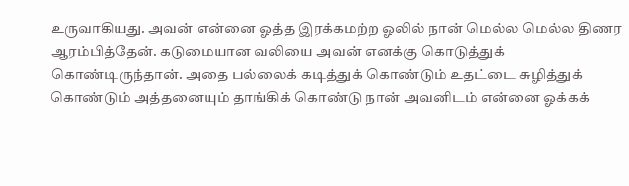உருவாகியது. அவன் என்னை ஓத்த இரக்கமற்ற ஓலில் நான் மெல்ல மெல்ல திணர ஆரம்பித்தேன். கடுமையான வலியை அவன் எனக்கு கொடுத்துக் கொண்டிருந்தான். அதை பல்லைக் கடித்துக் கொண்டும் உதட்டை சுழித்துக் கொண்டும் அத்தனையும் தாங்கிக் கொண்டு நான் அவனிடம் என்னை ஓக்கக்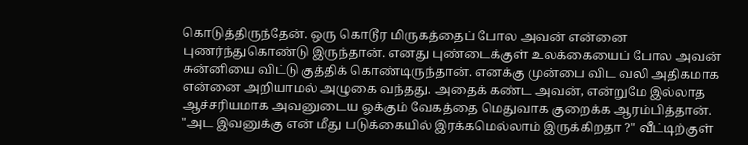கொடுத்திருந்தேன். ஒரு கொடூர மிருகத்தைப் போல அவன் என்னை புணர்ந்துகொண்டு இருந்தான். எனது புண்டைக்குள் உலக்கையைப் போல அவன் சுன்னியை விட்டு குத்திக் கொண்டிருந்தான். எனக்கு முன்பை விட வலி அதிகமாக என்னை அறியாமல் அழுகை வந்தது. அதைக் கண்ட அவன், என்றுமே இல்லாத ஆச்சரியமாக அவனுடைய ஓக்கும் வேகத்தை மெதுவாக குறைக்க ஆரம்பித்தான். "அட இவனுக்கு என் மீது படுக்கையில் இரக்கமெல்லாம் இருக்கிறதா ?" வீட்டிற்குள்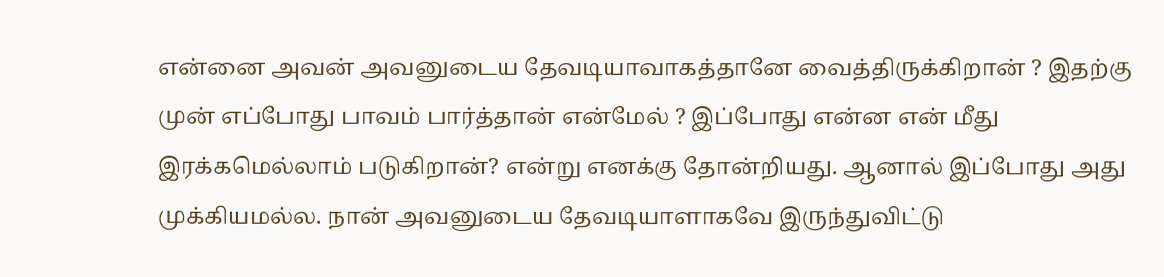என்னை அவன் அவனுடைய தேவடியாவாகத்தானே வைத்திருக்கிறான் ? இதற்கு முன் எப்போது பாவம் பார்த்தான் என்மேல் ? இப்போது என்ன என் மீது இரக்கமெல்லாம் படுகிறான்? என்று எனக்கு தோன்றியது. ஆனால் இப்போது அது முக்கியமல்ல. நான் அவனுடைய தேவடியாளாகவே இருந்துவிட்டு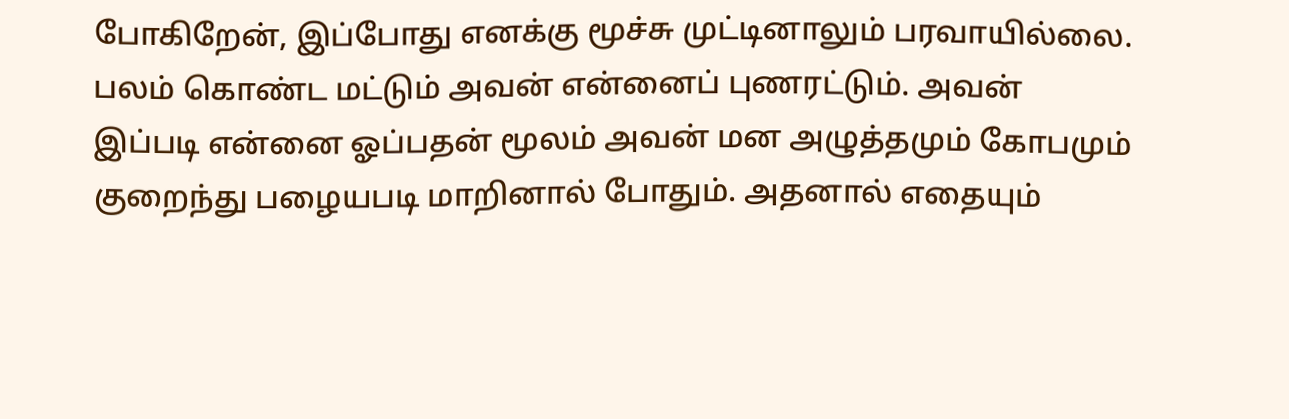போகிறேன், இப்போது எனக்கு மூச்சு முட்டினாலும் பரவாயில்லை. பலம் கொண்ட மட்டும் அவன் என்னைப் புணரட்டும். அவன் இப்படி என்னை ஓப்பதன் மூலம் அவன் மன அழுத்தமும் கோபமும் குறைந்து பழையபடி மாறினால் போதும். அதனால் எதையும்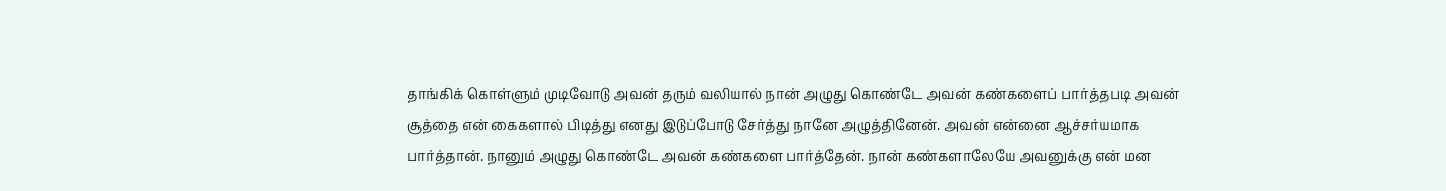தாங்கிக் கொள்ளும் முடிவோடு அவன் தரும் வலியால் நான் அழுது கொண்டே அவன் கண்களைப் பார்த்தபடி அவன் சூத்தை என் கைகளால் பிடித்து எனது இடுப்போடு சேர்த்து நானே அழுத்தினேன். அவன் என்னை ஆச்சர்யமாக பார்த்தான். நானும் அழுது கொண்டே அவன் கண்களை பார்த்தேன். நான் கண்களாலேயே அவனுக்கு என் மன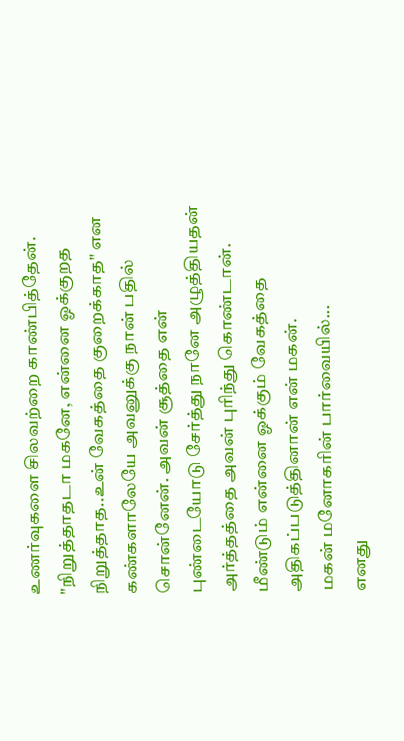உணர்வுகளை சிலவற்றை காண்பித்தேன். "நிறுத்தாதடா மகனே, என்னை ஓக்குறத நிறுத்தாத..உன் வேகத்தை குறைக்காத" என கண்களாலேயே அவனுக்கு நான் பதில் சொன்னேன். அவன் சூத்தை என் புண்டையோடு சேர்த்து நானே அழுத்தியதன் அர்த்தத்தை அவன் புரிந்து கொண்டான். மீண்டும் என்னை ஓக்கும் வேகத்தை அதிகப்படுத்தினான் என் மகன்.
மகன் மனோகரின் பார்வையில்...
எனது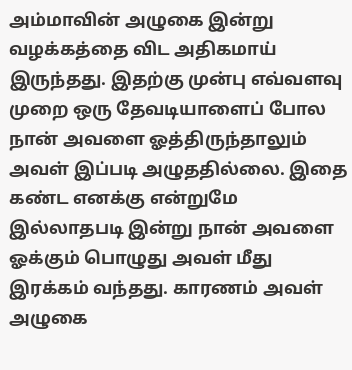அம்மாவின் அழுகை இன்று வழக்கத்தை விட அதிகமாய் இருந்தது. இதற்கு முன்பு எவ்வளவு முறை ஒரு தேவடியாளைப் போல நான் அவளை ஓத்திருந்தாலும் அவள் இப்படி அழுததில்லை. இதை கண்ட எனக்கு என்றுமே இல்லாதபடி இன்று நான் அவளை ஓக்கும் பொழுது அவள் மீது இரக்கம் வந்தது. காரணம் அவள் அழுகை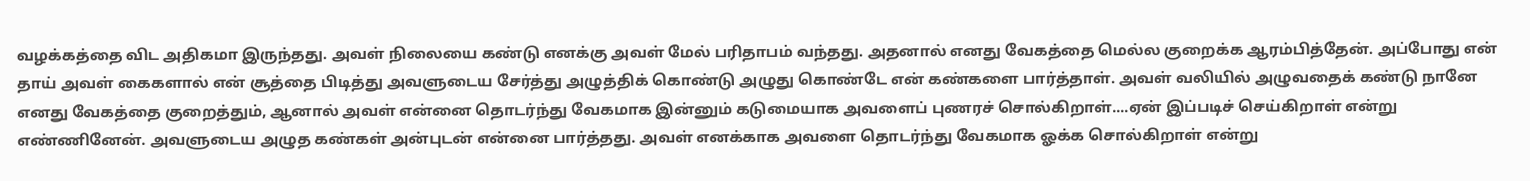வழக்கத்தை விட அதிகமா இருந்தது. அவள் நிலையை கண்டு எனக்கு அவள் மேல் பரிதாபம் வந்தது. அதனால் எனது வேகத்தை மெல்ல குறைக்க ஆரம்பித்தேன். அப்போது என் தாய் அவள் கைகளால் என் சூத்தை பிடித்து அவளுடைய சேர்த்து அழுத்திக் கொண்டு அழுது கொண்டே என் கண்களை பார்த்தாள். அவள் வலியில் அழுவதைக் கண்டு நானே எனது வேகத்தை குறைத்தும், ஆனால் அவள் என்னை தொடர்ந்து வேகமாக இன்னும் கடுமையாக அவளைப் புணரச் சொல்கிறாள்....ஏன் இப்படிச் செய்கிறாள் என்று எண்ணினேன். அவளுடைய அழுத கண்கள் அன்புடன் என்னை பார்த்தது. அவள் எனக்காக அவளை தொடர்ந்து வேகமாக ஓக்க சொல்கிறாள் என்று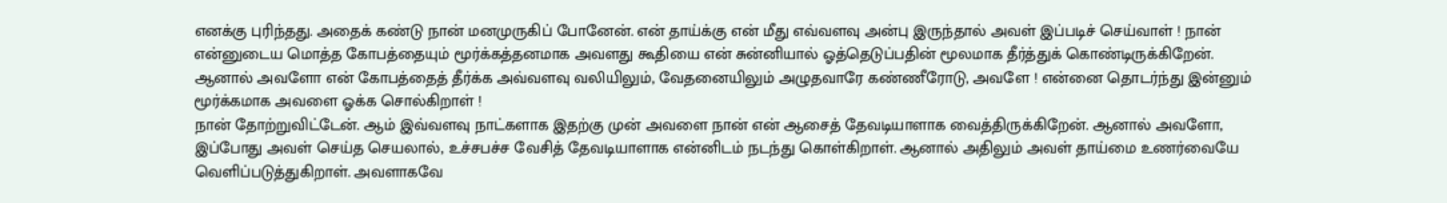எனக்கு புரிந்தது. அதைக் கண்டு நான் மனமுருகிப் போனேன். என் தாய்க்கு என் மீது எவ்வளவு அன்பு இருந்தால் அவள் இப்படிச் செய்வாள் ! நான் என்னுடைய மொத்த கோபத்தையும் மூர்க்கத்தனமாக அவளது கூதியை என் சுன்னியால் ஓத்தெடுப்பதின் மூலமாக தீர்த்துக் கொண்டிருக்கிறேன். ஆனால் அவளோ என் கோபத்தைத் தீர்க்க அவ்வளவு வலியிலும், வேதனையிலும் அழுதவாரே கண்ணீரோடு, அவளே ! என்னை தொடர்ந்து இன்னும் மூர்க்கமாக அவளை ஓக்க சொல்கிறாள் !
நான் தோற்றுவிட்டேன். ஆம் இவ்வளவு நாட்களாக இதற்கு முன் அவளை நான் என் ஆசைத் தேவடியாளாக வைத்திருக்கிறேன். ஆனால் அவளோ, இப்போது அவள் செய்த செயலால், உச்சபச்ச வேசித் தேவடியாளாக என்னிடம் நடந்து கொள்கிறாள். ஆனால் அதிலும் அவள் தாய்மை உணர்வையே வெளிப்படுத்துகிறாள். அவளாகவே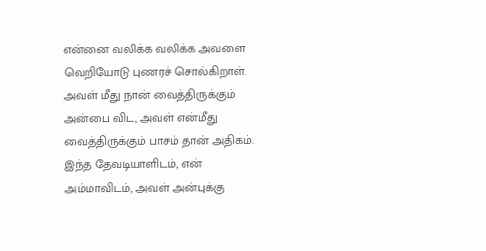என்னை வலிக்க வலிக்க அவளை வெறியோடு புணரச் சொல்கிறாள். அவள் மீது நான் வைத்திருக்கும் அன்பை விட, அவள் என்மீது வைத்திருக்கும் பாசம் தான் அதிகம். இந்த தேவடியாளிடம், என் அம்மாவிடம், அவள் அன்புக்கு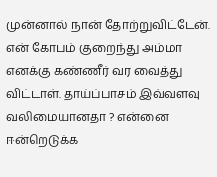முன்னால் நான் தோற்றுவிட்டேன். என் கோபம் குறைந்து அம்மா எனக்கு கண்ணீர் வர வைத்து விட்டாள். தாய்ப்பாசம் இவ்வளவு வலிமையானதா ? என்னை ஈன்றெடுக்க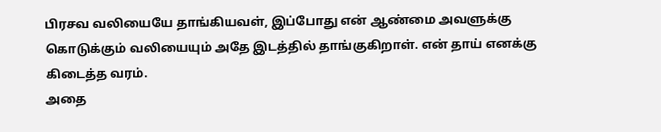பிரசவ வலியையே தாங்கியவள், இப்போது என் ஆண்மை அவளுக்கு கொடுக்கும் வலியையும் அதே இடத்தில் தாங்குகிறாள். என் தாய் எனக்கு கிடைத்த வரம்.
அதை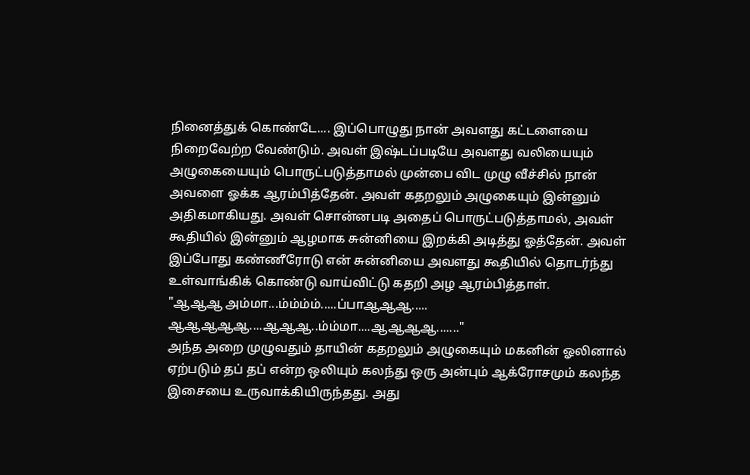நினைத்துக் கொண்டே.... இப்பொழுது நான் அவளது கட்டளையை நிறைவேற்ற வேண்டும். அவள் இஷ்டப்படியே அவளது வலியையும் அழுகையையும் பொருட்படுத்தாமல் முன்பை விட முழு வீச்சில் நான் அவளை ஓக்க ஆரம்பித்தேன். அவள் கதறலும் அழுகையும் இன்னும் அதிகமாகியது. அவள் சொன்னபடி அதைப் பொருட்படுத்தாமல், அவள் கூதியில் இன்னும் ஆழமாக சுன்னியை இறக்கி அடித்து ஓத்தேன். அவள் இப்போது கண்ணீரோடு என் சுன்னியை அவளது கூதியில் தொடர்ந்து உள்வாங்கிக் கொண்டு வாய்விட்டு கதறி அழ ஆரம்பித்தாள்.
"ஆஆஆ அம்மா...ம்ம்ம்ம்.....ப்பாஆஆஆ..... ஆஆஆஆஆ....ஆஆஆ..ம்ம்மா....ஆஆஆஆ......."
அந்த அறை முழுவதும் தாயின் கதறலும் அழுகையும் மகனின் ஓலினால் ஏற்படும் தப் தப் என்ற ஒலியும் கலந்து ஒரு அன்பும் ஆக்ரோசமும் கலந்த இசையை உருவாக்கியிருந்தது. அது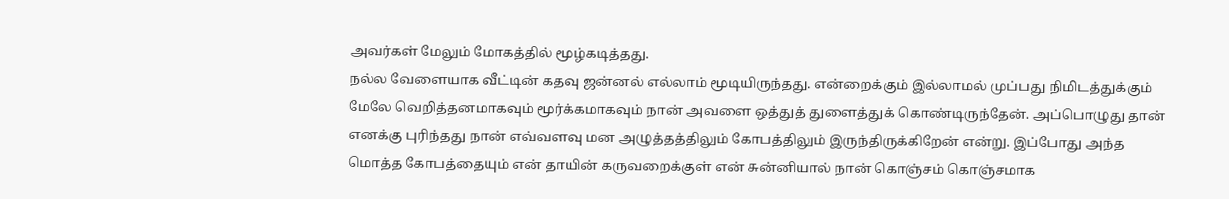அவர்கள் மேலும் மோகத்தில் மூழ்கடித்தது.
நல்ல வேளையாக வீட்டின் கதவு ஜன்னல் எல்லாம் மூடியிருந்தது. என்றைக்கும் இல்லாமல் முப்பது நிமிடத்துக்கும் மேலே வெறித்தனமாகவும் மூர்க்கமாகவும் நான் அவளை ஒத்துத் துளைத்துக் கொண்டிருந்தேன். அப்பொழுது தான் எனக்கு புரிந்தது நான் எவ்வளவு மன அழுத்தத்திலும் கோபத்திலும் இருந்திருக்கிறேன் என்று. இப்போது அந்த மொத்த கோபத்தையும் என் தாயின் கருவறைக்குள் என் சுன்னியால் நான் கொஞ்சம் கொஞ்சமாக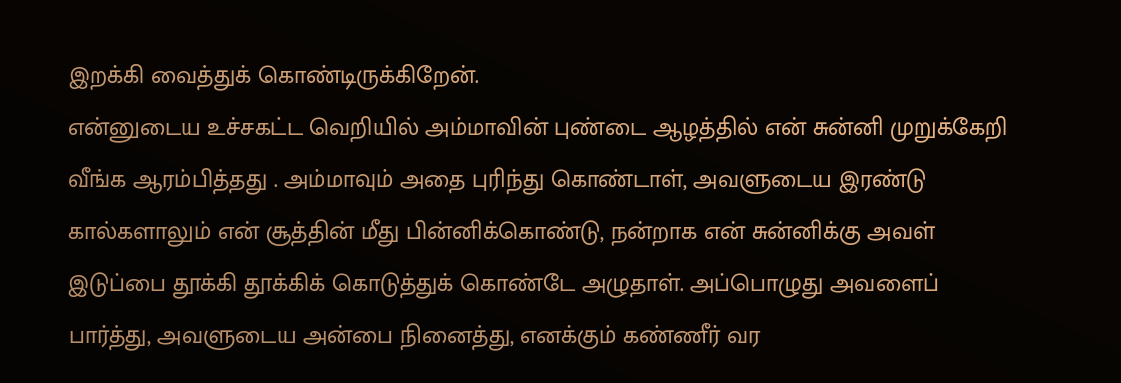இறக்கி வைத்துக் கொண்டிருக்கிறேன்.
என்னுடைய உச்சகட்ட வெறியில் அம்மாவின் புண்டை ஆழத்தில் என் சுன்னி முறுக்கேறி வீங்க ஆரம்பித்தது . அம்மாவும் அதை புரிந்து கொண்டாள், அவளுடைய இரண்டு கால்களாலும் என் சூத்தின் மீது பின்னிக்கொண்டு, நன்றாக என் சுன்னிக்கு அவள் இடுப்பை தூக்கி தூக்கிக் கொடுத்துக் கொண்டே அழுதாள். அப்பொழுது அவளைப் பார்த்து, அவளுடைய அன்பை நினைத்து, எனக்கும் கண்ணீர் வர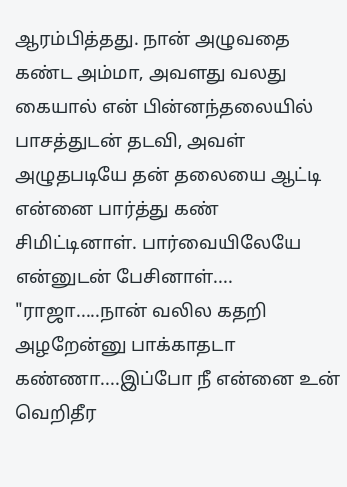ஆரம்பித்தது. நான் அழுவதை கண்ட அம்மா, அவளது வலது கையால் என் பின்னந்தலையில் பாசத்துடன் தடவி, அவள் அழுதபடியே தன் தலையை ஆட்டி என்னை பார்த்து கண் சிமிட்டினாள். பார்வையிலேயே என்னுடன் பேசினாள்....
"ராஜா.....நான் வலில கதறி அழறேன்னு பாக்காதடா கண்ணா....இப்போ நீ என்னை உன் வெறிதீர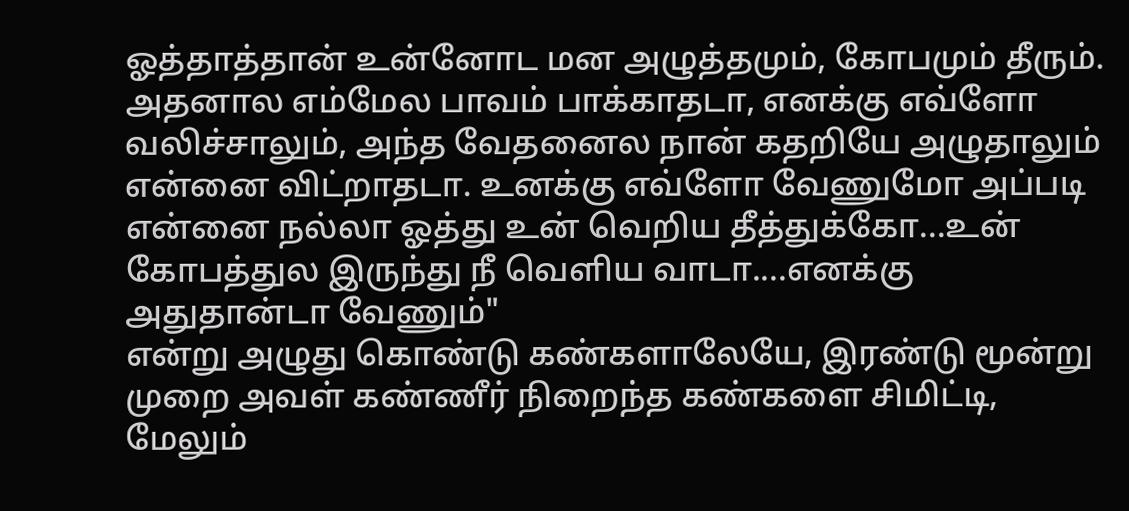ஓத்தாத்தான் உன்னோட மன அழுத்தமும், கோபமும் தீரும். அதனால எம்மேல பாவம் பாக்காதடா, எனக்கு எவ்ளோ வலிச்சாலும், அந்த வேதனைல நான் கதறியே அழுதாலும் என்னை விட்றாதடா. உனக்கு எவ்ளோ வேணுமோ அப்படி என்னை நல்லா ஓத்து உன் வெறிய தீத்துக்கோ...உன் கோபத்துல இருந்து நீ வெளிய வாடா....எனக்கு அதுதான்டா வேணும்"
என்று அழுது கொண்டு கண்களாலேயே, இரண்டு மூன்று முறை அவள் கண்ணீர் நிறைந்த கண்களை சிமிட்டி, மேலும்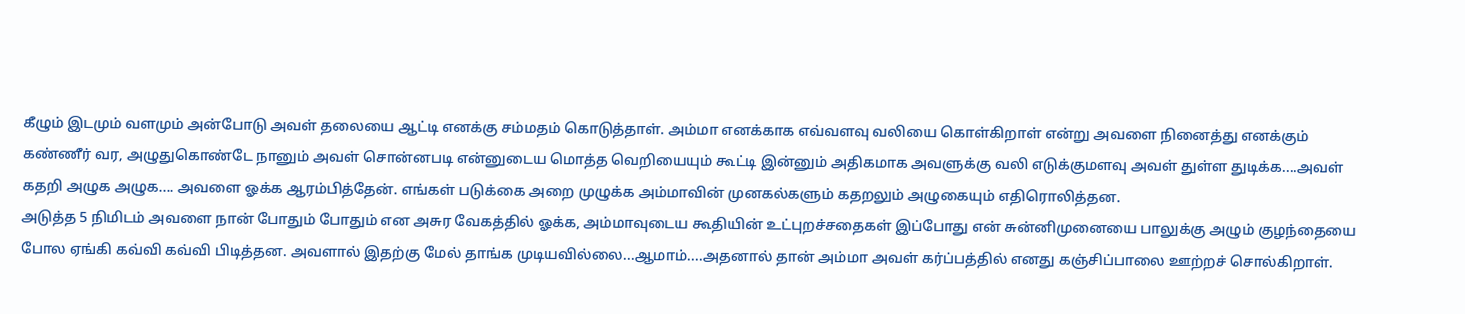கீழும் இடமும் வளமும் அன்போடு அவள் தலையை ஆட்டி எனக்கு சம்மதம் கொடுத்தாள். அம்மா எனக்காக எவ்வளவு வலியை கொள்கிறாள் என்று அவளை நினைத்து எனக்கும் கண்ணீர் வர, அழுதுகொண்டே நானும் அவள் சொன்னபடி என்னுடைய மொத்த வெறியையும் கூட்டி இன்னும் அதிகமாக அவளுக்கு வலி எடுக்குமளவு அவள் துள்ள துடிக்க....அவள் கதறி அழுக அழுக.... அவளை ஓக்க ஆரம்பித்தேன். எங்கள் படுக்கை அறை முழுக்க அம்மாவின் முனகல்களும் கதறலும் அழுகையும் எதிரொலித்தன.
அடுத்த 5 நிமிடம் அவளை நான் போதும் போதும் என அசுர வேகத்தில் ஓக்க, அம்மாவுடைய கூதியின் உட்புறச்சதைகள் இப்போது என் சுன்னிமுனையை பாலுக்கு அழும் குழந்தையை போல ஏங்கி கவ்வி கவ்வி பிடித்தன. அவளால் இதற்கு மேல் தாங்க முடியவில்லை...ஆமாம்....அதனால் தான் அம்மா அவள் கர்ப்பத்தில் எனது கஞ்சிப்பாலை ஊற்றச் சொல்கிறாள்.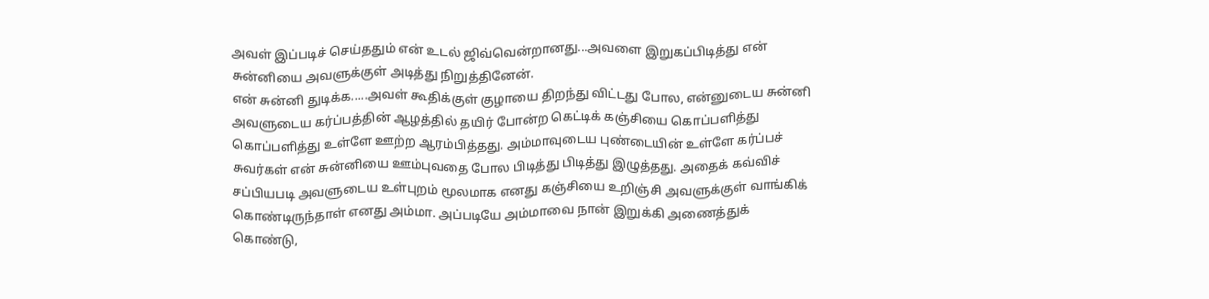அவள் இப்படிச் செய்ததும் என் உடல் ஜிவ்வென்றானது...அவளை இறுகப்பிடித்து என் சுன்னியை அவளுக்குள் அடித்து நிறுத்தினேன்.
என் சுன்னி துடிக்க.....அவள் கூதிக்குள் குழாயை திறந்து விட்டது போல, என்னுடைய சுன்னி அவளுடைய கர்ப்பத்தின் ஆழத்தில் தயிர் போன்ற கெட்டிக் கஞ்சியை கொப்பளித்து கொப்பளித்து உள்ளே ஊற்ற ஆரம்பித்தது. அம்மாவுடைய புண்டையின் உள்ளே கர்ப்பச் சுவர்கள் என் சுன்னியை ஊம்புவதை போல பிடித்து பிடித்து இழுத்தது. அதைக் கவ்விச் சப்பியபடி அவளுடைய உள்புறம் மூலமாக எனது கஞ்சியை உறிஞ்சி அவளுக்குள் வாங்கிக் கொண்டிருந்தாள் எனது அம்மா. அப்படியே அம்மாவை நான் இறுக்கி அணைத்துக் கொண்டு,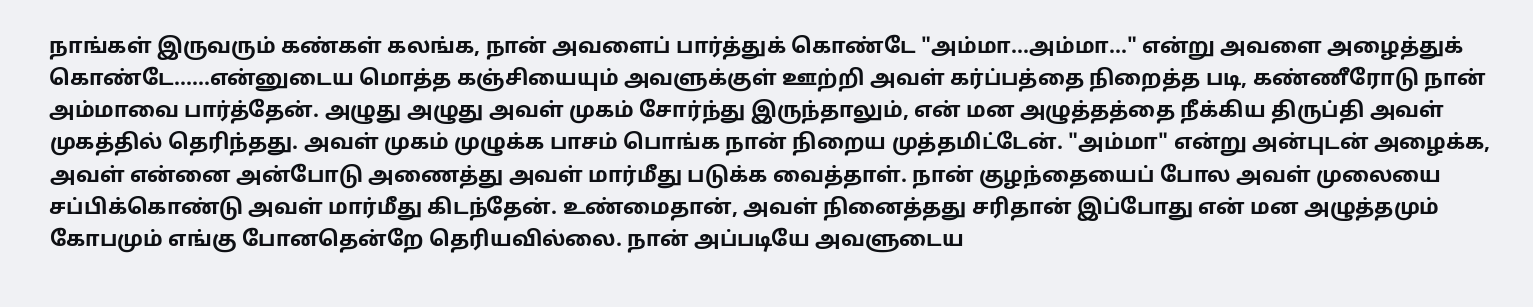நாங்கள் இருவரும் கண்கள் கலங்க, நான் அவளைப் பார்த்துக் கொண்டே "அம்மா...அம்மா..." என்று அவளை அழைத்துக் கொண்டே......என்னுடைய மொத்த கஞ்சியையும் அவளுக்குள் ஊற்றி அவள் கர்ப்பத்தை நிறைத்த படி, கண்ணீரோடு நான் அம்மாவை பார்த்தேன். அழுது அழுது அவள் முகம் சோர்ந்து இருந்தாலும், என் மன அழுத்தத்தை நீக்கிய திருப்தி அவள் முகத்தில் தெரிந்தது. அவள் முகம் முழுக்க பாசம் பொங்க நான் நிறைய முத்தமிட்டேன். "அம்மா" என்று அன்புடன் அழைக்க, அவள் என்னை அன்போடு அணைத்து அவள் மார்மீது படுக்க வைத்தாள். நான் குழந்தையைப் போல அவள் முலையை சப்பிக்கொண்டு அவள் மார்மீது கிடந்தேன். உண்மைதான், அவள் நினைத்தது சரிதான் இப்போது என் மன அழுத்தமும் கோபமும் எங்கு போனதென்றே தெரியவில்லை. நான் அப்படியே அவளுடைய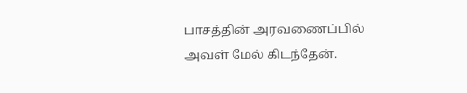பாசத்தின் அரவணைப்பில் அவள் மேல் கிடந்தேன்.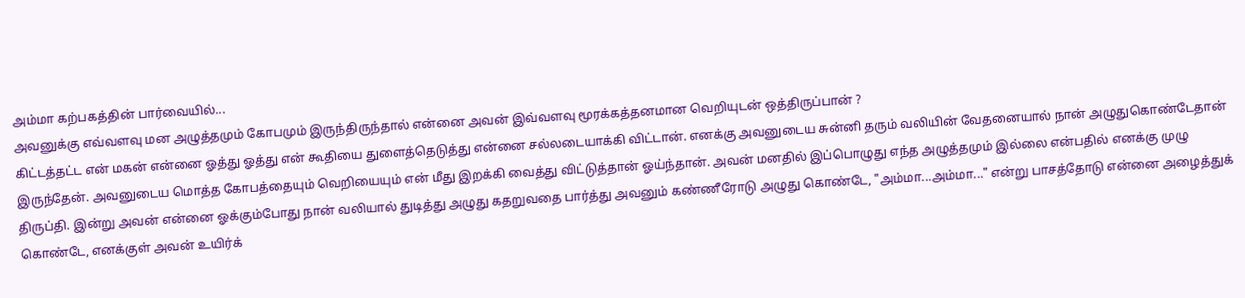அம்மா கற்பகத்தின் பார்வையில்...
அவனுக்கு எவ்வளவு மன அழுத்தமும் கோபமும் இருந்திருந்தால் என்னை அவன் இவ்வளவு மூரக்கத்தனமான வெறியுடன் ஒத்திருப்பான் ?
கிட்டத்தட்ட என் மகன் என்னை ஓத்து ஓத்து என் கூதியை துளைத்தெடுத்து என்னை சல்லடையாக்கி விட்டான். எனக்கு அவனுடைய சுன்னி தரும் வலியின் வேதனையால் நான் அழுதுகொண்டேதான் இருந்தேன். அவனுடைய மொத்த கோபத்தையும் வெறியையும் என் மீது இறக்கி வைத்து விட்டுத்தான் ஓய்ந்தான். அவன் மனதில் இப்பொழுது எந்த அழுத்தமும் இல்லை என்பதில் எனக்கு முழு திருப்தி. இன்று அவன் என்னை ஓக்கும்போது நான் வலியால் துடித்து அழுது கதறுவதை பார்த்து அவனும் கண்ணீரோடு அழுது கொண்டே, "அம்மா...அம்மா..." என்று பாசத்தோடு என்னை அழைத்துக் கொண்டே, எனக்குள் அவன் உயிர்க்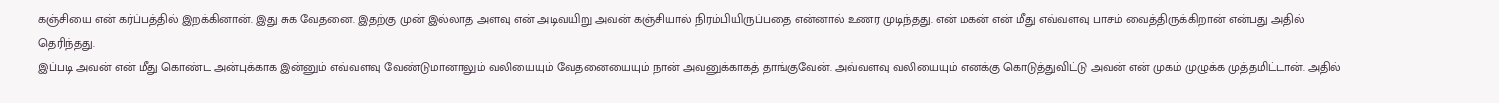கஞ்சியை என் கர்ப்பத்தில் இறக்கினான். இது சுக வேதனை. இதற்கு முன் இல்லாத அளவு என் அடிவயிறு அவன் கஞ்சியால் நிரம்பியிருப்பதை என்னால் உணர முடிந்தது. என் மகன் என் மீது எவ்வளவு பாசம் வைத்திருக்கிறான் என்பது அதில் தெரிந்தது.
இப்படி அவன் என் மீது கொண்ட அன்புக்காக இன்னும் எவ்வளவு வேண்டுமானாலும் வலியையும் வேதனையையும் நான் அவனுக்காகத் தாங்குவேன். அவ்வளவு வலியையும் எனக்கு கொடுத்துவிட்டு அவன் என் முகம் முழுக்க முத்தமிட்டான். அதில்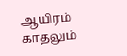ஆயிரம் காதலும்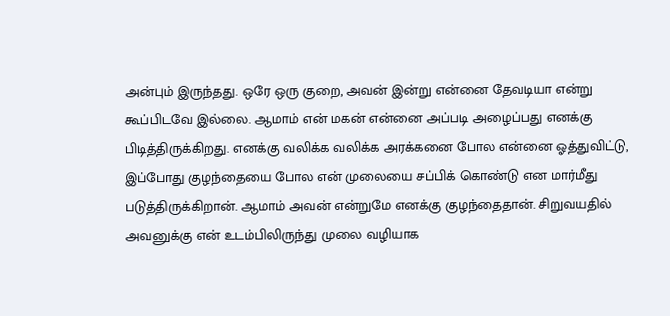அன்பும் இருந்தது. ஒரே ஒரு குறை, அவன் இன்று என்னை தேவடியா என்று கூப்பிடவே இல்லை. ஆமாம் என் மகன் என்னை அப்படி அழைப்பது எனக்கு பிடித்திருக்கிறது. எனக்கு வலிக்க வலிக்க அரக்கனை போல என்னை ஓத்துவிட்டு, இப்போது குழந்தையை போல என் முலையை சப்பிக் கொண்டு என மார்மீது படுத்திருக்கிறான். ஆமாம் அவன் என்றுமே எனக்கு குழந்தைதான். சிறுவயதில் அவனுக்கு என் உடம்பிலிருந்து முலை வழியாக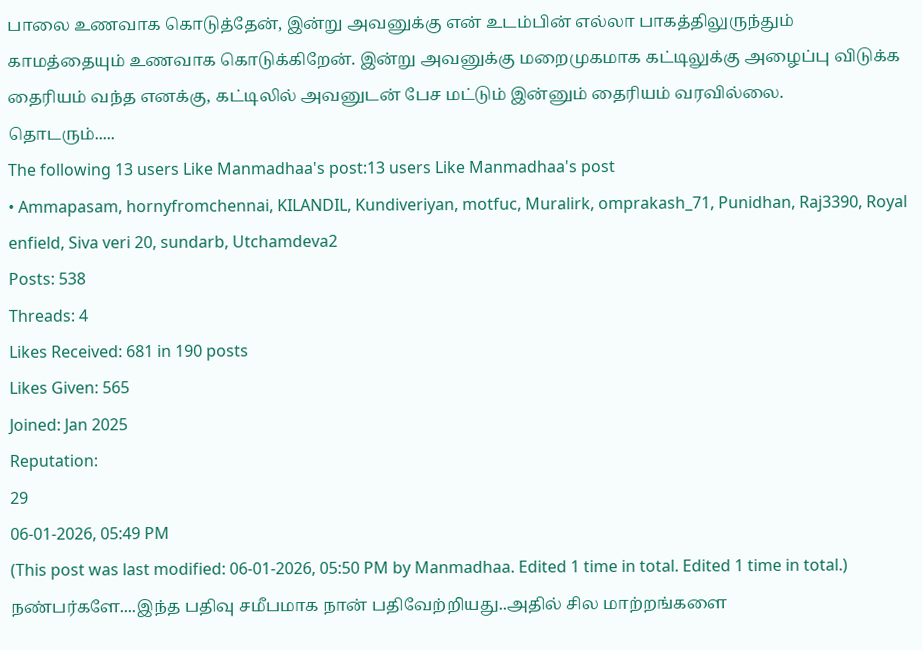பாலை உணவாக கொடுத்தேன், இன்று அவனுக்கு என் உடம்பின் எல்லா பாகத்திலுருந்தும் காமத்தையும் உணவாக கொடுக்கிறேன். இன்று அவனுக்கு மறைமுகமாக கட்டிலுக்கு அழைப்பு விடுக்க தைரியம் வந்த எனக்கு, கட்டிலில் அவனுடன் பேச மட்டும் இன்னும் தைரியம் வரவில்லை.
தொடரும்.....
The following 13 users Like Manmadhaa's post:13 users Like Manmadhaa's post
• Ammapasam, hornyfromchennai, KILANDIL, Kundiveriyan, motfuc, Muralirk, omprakash_71, Punidhan, Raj3390, Royal enfield, Siva veri 20, sundarb, Utchamdeva2
Posts: 538
Threads: 4
Likes Received: 681 in 190 posts
Likes Given: 565
Joined: Jan 2025
Reputation:
29
06-01-2026, 05:49 PM
(This post was last modified: 06-01-2026, 05:50 PM by Manmadhaa. Edited 1 time in total. Edited 1 time in total.)
நண்பர்களே....இந்த பதிவு சமீபமாக நான் பதிவேற்றியது..அதில் சில மாற்றங்களை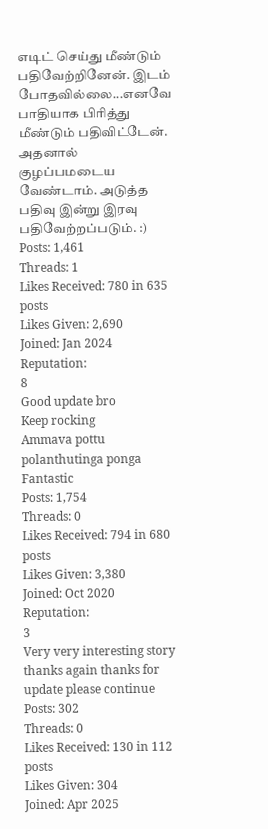எடிட் செய்து மீண்டும் பதிவேற்றினேன். இடம் போதவில்லை...எனவே பாதியாக பிரித்து மீண்டும் பதிவிட்டேன். அதனால் குழப்பமடைய வேண்டாம். அடுத்த பதிவு இன்று இரவு பதிவேற்றப்படும். :)
Posts: 1,461
Threads: 1
Likes Received: 780 in 635 posts
Likes Given: 2,690
Joined: Jan 2024
Reputation:
8
Good update bro
Keep rocking
Ammava pottu polanthutinga ponga
Fantastic
Posts: 1,754
Threads: 0
Likes Received: 794 in 680 posts
Likes Given: 3,380
Joined: Oct 2020
Reputation:
3
Very very interesting story thanks again thanks for update please continue
Posts: 302
Threads: 0
Likes Received: 130 in 112 posts
Likes Given: 304
Joined: Apr 2025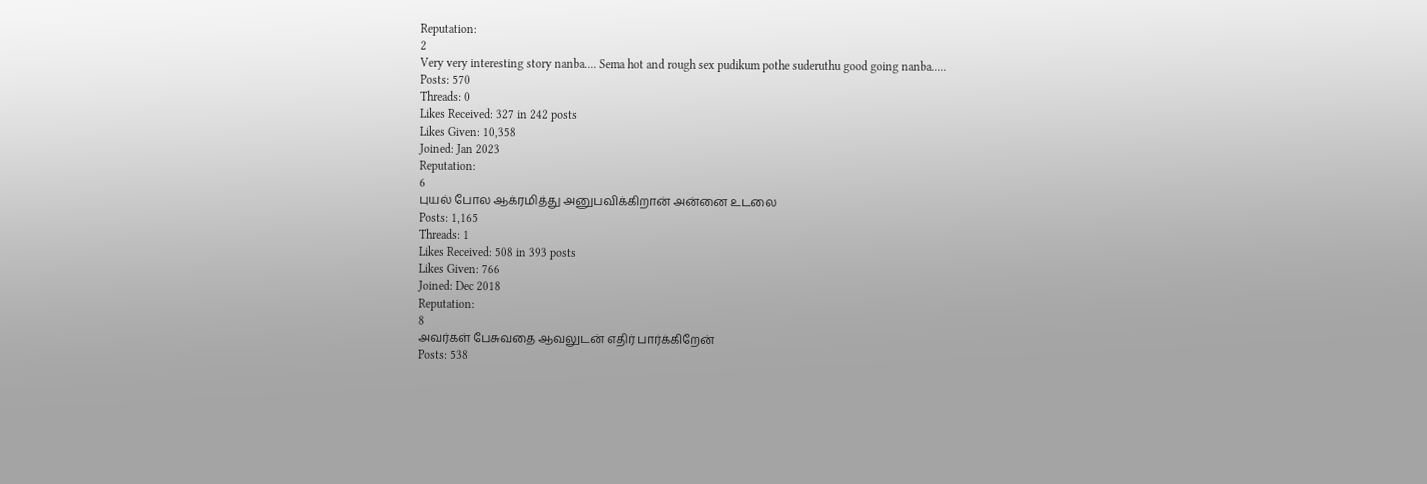Reputation:
2
Very very interesting story nanba.... Sema hot and rough sex pudikum pothe suderuthu good going nanba.....
Posts: 570
Threads: 0
Likes Received: 327 in 242 posts
Likes Given: 10,358
Joined: Jan 2023
Reputation:
6
புயல் போல ஆக்ரமித்து அனுபவிக்கிறான் அன்னை உடலை
Posts: 1,165
Threads: 1
Likes Received: 508 in 393 posts
Likes Given: 766
Joined: Dec 2018
Reputation:
8
அவர்கள் பேசுவதை ஆவலுடன் எதிர் பார்க்கிறேன்
Posts: 538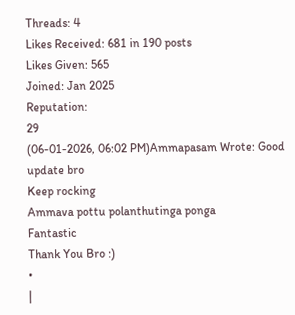Threads: 4
Likes Received: 681 in 190 posts
Likes Given: 565
Joined: Jan 2025
Reputation:
29
(06-01-2026, 06:02 PM)Ammapasam Wrote: Good update bro
Keep rocking
Ammava pottu polanthutinga ponga
Fantastic
Thank You Bro :)
•
|